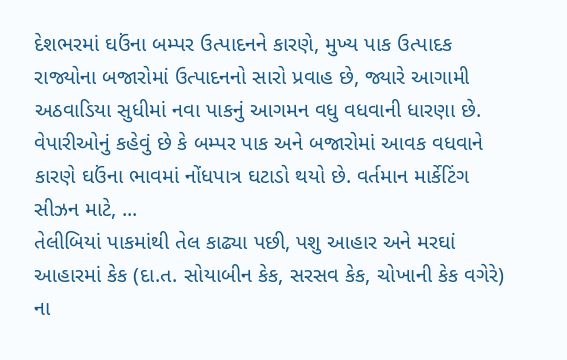દેશભરમાં ઘઉંના બમ્પર ઉત્પાદનને કારણે, મુખ્ય પાક ઉત્પાદક રાજ્યોના બજારોમાં ઉત્પાદનનો સારો પ્રવાહ છે, જ્યારે આગામી અઠવાડિયા સુધીમાં નવા પાકનું આગમન વધુ વધવાની ધારણા છે. વેપારીઓનું કહેવું છે કે બમ્પર પાક અને બજારોમાં આવક વધવાને કારણે ઘઉંના ભાવમાં નોંધપાત્ર ઘટાડો થયો છે. વર્તમાન માર્કેટિંગ સીઝન માટે, ...
તેલીબિયાં પાકમાંથી તેલ કાઢ્યા પછી, પશુ આહાર અને મરઘાં આહારમાં કેક (દા.ત. સોયાબીન કેક, સરસવ કેક, ચોખાની કેક વગેરે) ના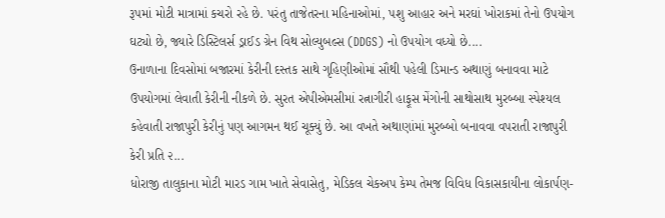રૂપમાં મોટી માત્રામાં કચરો રહે છે. પરંતુ તાજેતરના મહિનાઓમાં, પશુ આહાર અને મરઘાં ખોરાકમાં તેનો ઉપયોગ ઘટ્યો છે, જ્યારે ડિસ્ટિલર્સ ડ્રાઈડ ગ્રેન વિથ સોલ્યુબલ્સ (DDGS) નો ઉપયોગ વધ્યો છે....
ઉનાળાના દિવસોમાં બજારમાં કેરીની દસ્તક સાથે ગૃહિણીઓમાં સૌથી પહેલી ડિમાન્ડ અથાણું બનાવવા માટે ઉપયોગમાં લેવાતી કેરીની નીકળે છે. સુરત એપીએમસીમાં રત્નાગીરી હાફૂસ મેંગોની સાથોસાથ મુરબ્બા સ્પેશ્યલ કહેવાતી રાજાપુરી કેરીનું પણ આગમન થઈ ચૂક્યું છે. આ વખતે અથાણાંમાં મુરબ્બો બનાવવા વપરાતી રાજાપુરી કેરી પ્રતિ ૨...
ધોરાજી તાલુકાના મોટી મારડ ગામ ખાતે સેવાસેતુ, મેડિકલ ચેકઅપ કેમ્પ તેમજ વિવિધ વિકાસકાયીના લોકાર્પણ-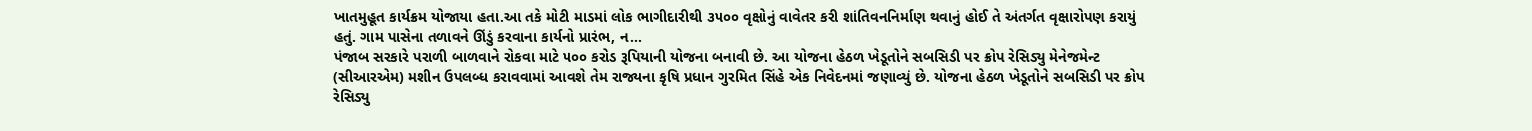ખાતમુહૂત કાર્યક્રમ યોજાયા હતા.આ તકે મોટી માડમાં લોક ભાગીદારીથી ૩૫૦૦ વૃક્ષોનું વાવેતર કરી શાંતિવનનિર્માણ થવાનું હોઈ તે અંતર્ગત વૃક્ષારોપણ કરાયું હતું. ગામ પાસેના તળાવને ઊંડું કરવાના કાર્યનો પ્રારંભ, ન...
પંજાબ સરકારે પરાળી બાળવાને રોકવા માટે ૫૦૦ કરોડ રૂપિયાની યોજના બનાવી છે. આ યોજના હેઠળ ખેડૂતોને સબસિડી પર ક્રોપ રેસિડ્યુ મેનેજમેન્ટ (સીઆરએમ) મશીન ઉપલબ્ધ કરાવવામાં આવશે તેમ રાજ્યના કૃષિ પ્રધાન ગુરમિત સિંહે એક નિવેદનમાં જણાવ્યું છે. યોજના હેઠળ ખેડૂતોને સબસિડી પર ક્રોપ રેસિડ્યુ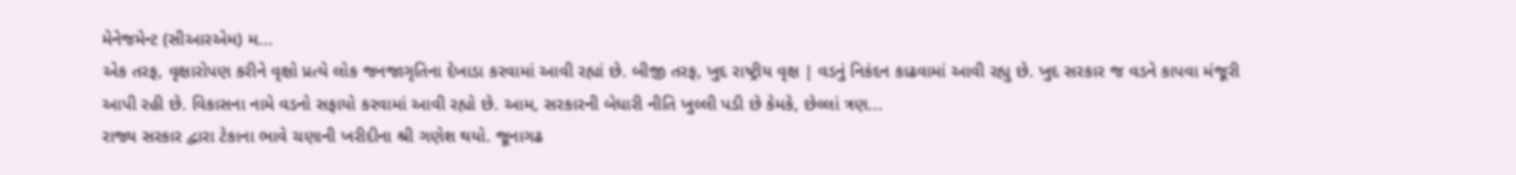મેનેજમેન્ટ (સીઆરએમ) મ...
એક તરફ, વૃક્ષારોપણ કરીને વૃક્ષો પ્રત્યે લોક જનજાગૃતિના દેખાડા કરવામાં આવી રહ્યાં છે. બીજી તરફ, ખુદ રાષ્ટ્રીય વૃક્ષ | વડનું નિકંદન કાઢવામાં આવી રહ્યુ છે. ખુદ સરકાર જ વડને કાપવા મંજૂરી આપી રહી છે. વિકાસના નામે વડનો સફાયો કરવામાં આવી રહ્યો છે. આમ, સરકારની બેધારી નીતિ ખુલ્લી પડી છે કેમકે, છેલ્લાં ત્રણ...
રાજ્ય સરકાર દ્વારા ટેકાના ભાવે ચણાની ખરીદીના શ્રી ગણેશ થયો. જૂનાગઢ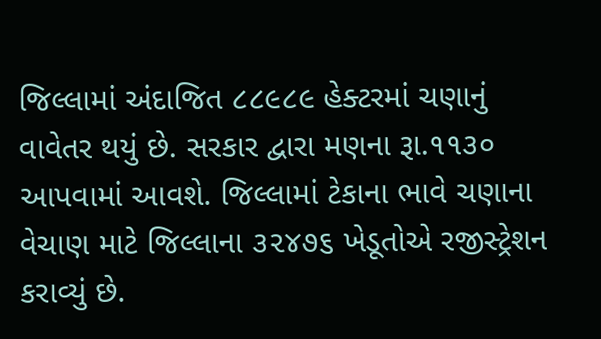જિલ્લામાં અંદાજિત ૮૮૯૮૯ હેક્ટરમાં ચણાનું વાવેતર થયું છે. સરકાર દ્વારા મણના રૂા.૧૧૩૦ આપવામાં આવશે. જિલ્લામાં ટેકાના ભાવે ચણાના વેચાણ માટે જિલ્લાના ૩૨૪૭૬ ખેડૂતોએ રજીસ્ટ્રેશન કરાવ્યું છે.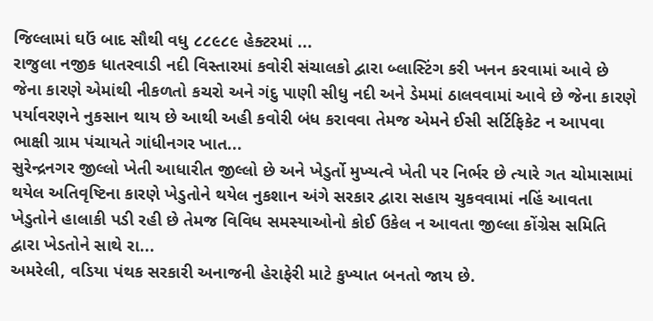જિલ્લામાં ઘઉં બાદ સૌથી વધુ ૮૮૯૮૯ હેક્ટરમાં ...
રાજુલા નજીક ધાતરવાડી નદી વિસ્તારમાં કવોરી સંચાલકો દ્વારા બ્લાસ્ટિંગ કરી ખનન કરવામાં આવે છે જેના કારણે એમાંથી નીકળતો કચરો અને ગંદુ પાણી સીધુ નદી અને ડેમમાં ઠાલવવામાં આવે છે જેના કારણે પર્યાવરણને નુકસાન થાય છે આથી અહી કવોરી બંધ કરાવવા તેમજ એમને ઈસી સર્ટિફિકેટ ન આપવા ભાક્ષી ગ્રામ પંચાયતે ગાંધીનગર ખાત...
સુરેન્દ્રનગર જીલ્લો ખેતી આધારીત જીલ્લો છે અને ખેડુર્તો મુખ્યત્વે ખેતી પર નિર્ભર છે ત્યારે ગત ચોમાસામાં થયેલ અતિવૃષ્ટિના કારણે ખેડુતોને થયેલ નુકશાન અંગે સરકાર દ્વારા સહાય ચુકવવામાં નહિં આવતા ખેડુતોને હાલાકી પડી રહી છે તેમજ વિવિધ સમસ્યાઓનો કોઈ ઉકેલ ન આવતા જીલ્લા કોંગ્રેસ સમિતિ દ્વારા ખેડતોને સાથે રા...
અમરેલી, વડિયા પંથક સરકારી અનાજની હેરાફેરી માટે કુખ્યાત બનતો જાય છે.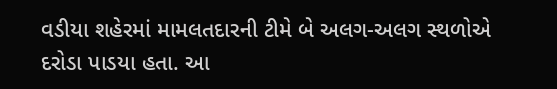વડીયા શહેરમાં મામલતદારની ટીમે બે અલગ-અલગ સ્થળોએ દરોડા પાડયા હતા. આ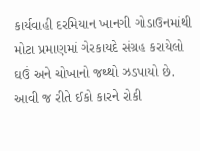કાર્યવાહી દરમિયાન ખાનગી ગોડાઉનમાંથી મોટા પ્રમાણમાં ગેરકાયદે સંગ્રહ કરાયેલો ઘઉં અને ચોખાનો જથ્થો ઝડપાયો છે. આવી જ રીતે ઈકો કારને રોકી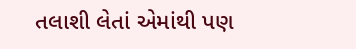તલાશી લેતાં એમાંથી પણ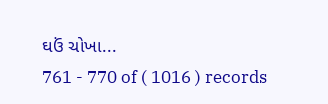ઘઉં ચોખા...
761 - 770 of ( 1016 ) records